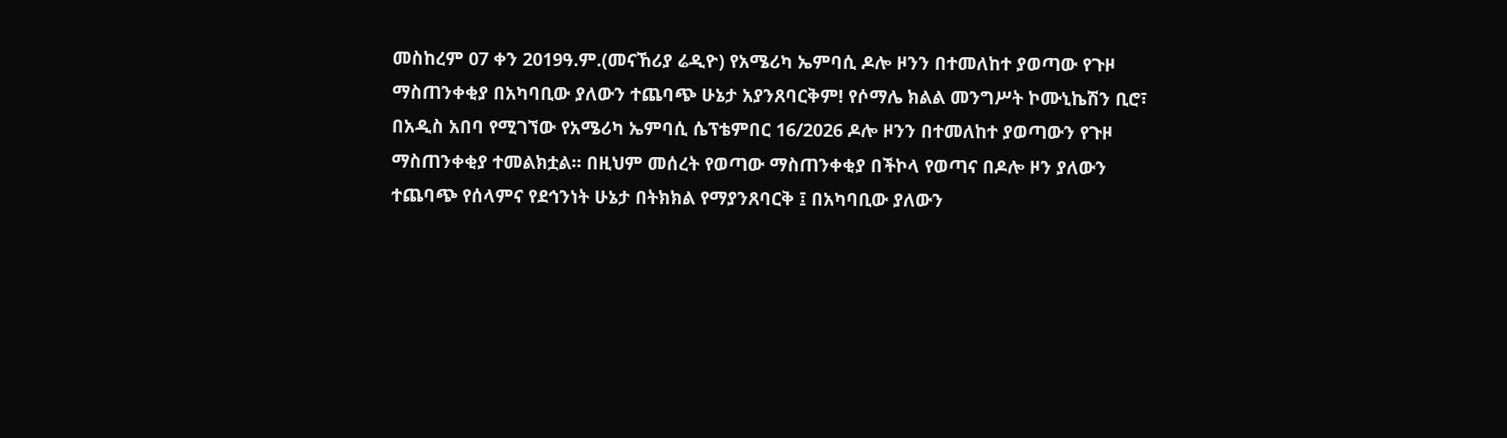መስከረም 07 ቀን 2019ዓ.ም.(መናኸሪያ ሬዲዮ) የአሜሪካ ኤምባሲ ዶሎ ዞንን በተመለከተ ያወጣው የጉዞ ማስጠንቀቂያ በአካባቢው ያለውን ተጨባጭ ሁኔታ አያንጸባርቅም! የሶማሌ ክልል መንግሥት ኮሙኒኬሽን ቢሮ፣ በአዲስ አበባ የሚገኘው የአሜሪካ ኤምባሲ ሴፕቴምበር 16/2026 ዶሎ ዞንን በተመለከተ ያወጣውን የጉዞ ማስጠንቀቂያ ተመልክቷል። በዚህም መሰረት የወጣው ማስጠንቀቂያ በችኮላ የወጣና በዶሎ ዞን ያለውን ተጨባጭ የሰላምና የደኅንነት ሁኔታ በትክክል የማያንጸባርቅ ፤ በአካባቢው ያለውን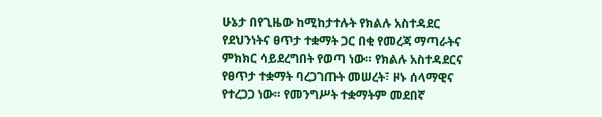ሁኔታ በየጊዜው ከሚከታተሉት የክልሉ አስተዳደር የደህንነትና ፀጥታ ተቋማት ጋር በቂ የመረጃ ማጣራትና ምክክር ሳይደረግበት የወጣ ነው። የክልሉ አስተዳደርና የፀጥታ ተቋማት ባረጋገጡት መሠረት፣ ዞኑ ሰላማዊና የተረጋጋ ነው። የመንግሥት ተቋማትም መደበኛ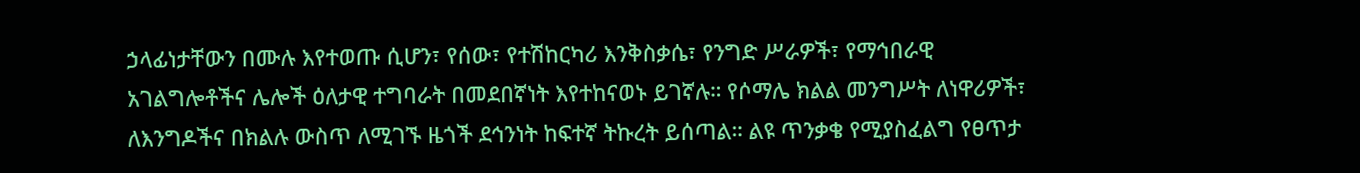ኃላፊነታቸውን በሙሉ እየተወጡ ሲሆን፣ የሰው፣ የተሽከርካሪ እንቅስቃሴ፣ የንግድ ሥራዎች፣ የማኅበራዊ አገልግሎቶችና ሌሎች ዕለታዊ ተግባራት በመደበኛነት እየተከናወኑ ይገኛሉ። የሶማሌ ክልል መንግሥት ለነዋሪዎች፣ ለእንግዶችና በክልሉ ውስጥ ለሚገኙ ዜጎች ደኅንነት ከፍተኛ ትኩረት ይሰጣል። ልዩ ጥንቃቄ የሚያስፈልግ የፀጥታ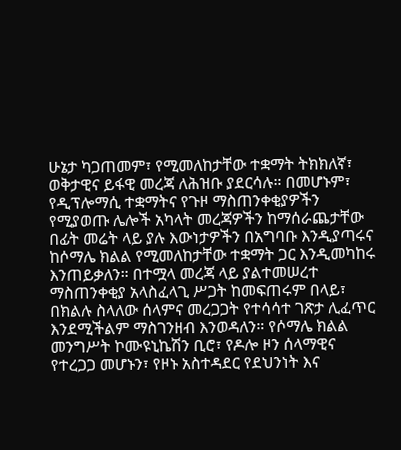ሁኔታ ካጋጠመም፣ የሚመለከታቸው ተቋማት ትክክለኛ፣ ወቅታዊና ይፋዊ መረጃ ለሕዝቡ ያደርሳሉ። በመሆኑም፣ የዲፕሎማሲ ተቋማትና የጉዞ ማስጠንቀቂያዎችን የሚያወጡ ሌሎች አካላት መረጃዎችን ከማሰራጨታቸው በፊት መሬት ላይ ያሉ እውነታዎችን በአግባቡ እንዲያጣሩና ከሶማሌ ክልል የሚመለከታቸው ተቋማት ጋር እንዲመካከሩ እንጠይቃለን። በተሟላ መረጃ ላይ ያልተመሠረተ ማስጠንቀቂያ አላስፈላጊ ሥጋት ከመፍጠሩም በላይ፣ በክልሉ ስላለው ሰላምና መረጋጋት የተሳሳተ ገጽታ ሊፈጥር እንደሚችልም ማስገንዘብ እንወዳለን። የሶማሌ ክልል መንግሥት ኮሙዩኒኬሽን ቢሮ፣ የዶሎ ዞን ሰላማዊና የተረጋጋ መሆኑን፣ የዞኑ አስተዳደር የደህንነት እና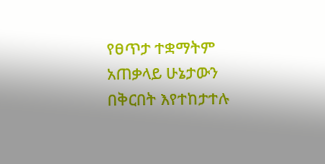የፀጥታ ተቋማትም አጠቃላይ ሁኔታውን በቅርበት እየተከታተሉ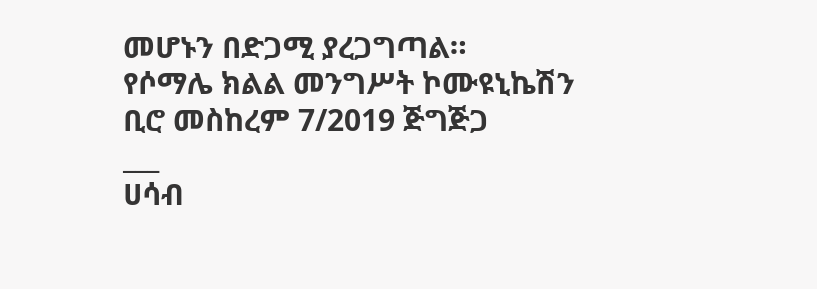መሆኑን በድጋሚ ያረጋግጣል።
የሶማሌ ክልል መንግሥት ኮሙዩኒኬሽን ቢሮ መስከረም 7/2019 ጅግጅጋ
___
ሀሳብ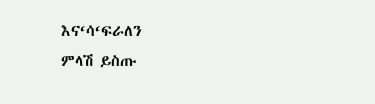እና‘ሳ‘ፍራለን
ምላሽ ይስጡ